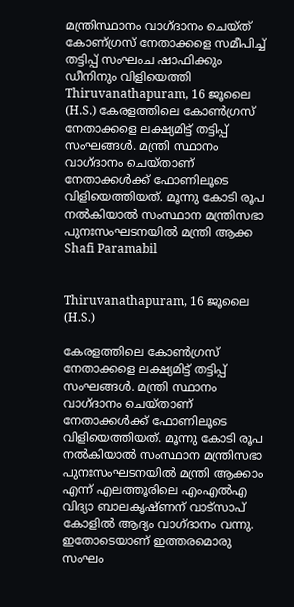മന്ത്രിസ്ഥാനം വാഗ്ദാനം ചെയ്ത് കോണ്ഗ്രസ് നേതാക്കളെ സമീപിച്ച് തട്ടിപ്പ് സംഘംച ഷാഫിക്കും ഡീനിനും വിളിയെത്തി
Thiruvanathapuram, 16 ജൂലൈ (H.S.) കേരളത്തിലെ കോണ്‍ഗ്രസ് നേതാക്കളെ ലക്ഷ്യമിട്ട് തട്ടിപ്പ് സംഘങ്ങള്‍. മന്ത്രി സ്ഥാനം വാഗ്ദാനം ചെയ്താണ് നേതാക്കള്‍ക്ക് ഫോണിലൂടെ വിളിയെത്തിയത്. മൂന്നു കോടി രൂപ നല്‍കിയാല്‍ സംസ്ഥാന മന്ത്രിസഭാ പുനഃസംഘടനയില്‍ മന്ത്രി ആക്ക
Shafi Paramabil


Thiruvanathapuram, 16 ജൂലൈ (H.S.)

കേരളത്തിലെ കോണ്‍ഗ്രസ് നേതാക്കളെ ലക്ഷ്യമിട്ട് തട്ടിപ്പ് സംഘങ്ങള്‍. മന്ത്രി സ്ഥാനം വാഗ്ദാനം ചെയ്താണ് നേതാക്കള്‍ക്ക് ഫോണിലൂടെ വിളിയെത്തിയത്. മൂന്നു കോടി രൂപ നല്‍കിയാല്‍ സംസ്ഥാന മന്ത്രിസഭാ പുനഃസംഘടനയില്‍ മന്ത്രി ആക്കാം എന്ന് എലത്തൂരിലെ എംഎല്‍എ വിദ്യാ ബാലകൃഷ്ണന് വാട്‌സാപ് കോളില്‍ ആദ്യം വാഗ്ദാനം വന്നു. ഇതോടെയാണ് ഇത്തരമൊരു സംഘം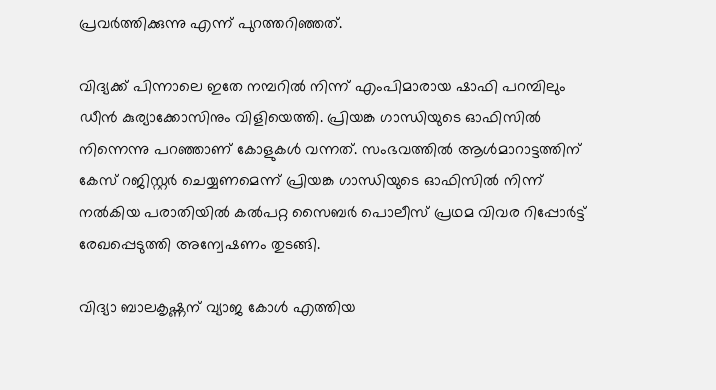പ്രവര്‍ത്തിക്കുന്നു എന്ന് പുറത്തറിഞ്ഞത്.

വിദ്യക്ക് പിന്നാലെ ഇതേ നമ്പറില്‍ നിന്ന് എംപിമാരായ ഷാഫി പറമ്പിലും ഡീന്‍ കുര്യാക്കോസിനും വിളിയെത്തി. പ്രിയങ്ക ഗാന്ധിയുടെ ഓഫിസില്‍ നിന്നെന്നു പറഞ്ഞാണ് കോളുകള്‍ വന്നത്. സംഭവത്തില്‍ ആള്‍മാറാട്ടത്തിന് കേസ് റജിസ്റ്റര്‍ ചെയ്യണമെന്ന് പ്രിയങ്ക ഗാന്ധിയുടെ ഓഫിസില്‍ നിന്ന് നല്‍കിയ പരാതിയില്‍ കല്‍പറ്റ സൈബര്‍ പൊലീസ് പ്രഥമ വിവര റിപ്പോര്‍ട്ട് രേഖപ്പെടുത്തി അന്വേഷണം തുടങ്ങി.

വിദ്യാ ബാലകൃഷ്ണന് വ്യാജ കോള്‍ എത്തിയ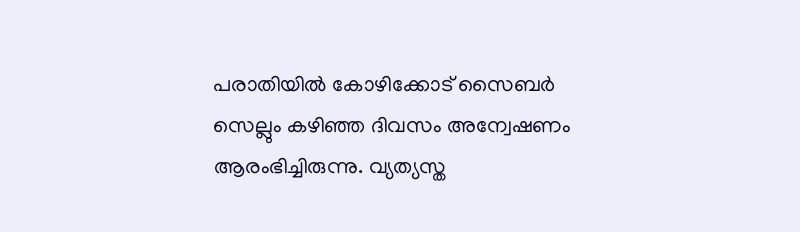പരാതിയില്‍ കോഴിക്കോട് സൈബര്‍ സെല്ലും കഴിഞ്ഞ ദിവസം അന്വേഷണം ആരംഭിച്ചിരുന്നു. വ്യത്യസ്ത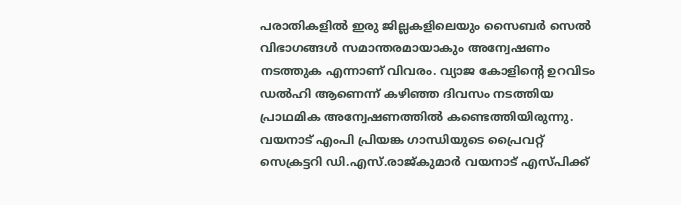പരാതികളില്‍ ഇരു ജില്ലകളിലെയും സൈബര്‍ സെല്‍ വിഭാഗങ്ങള്‍ സമാന്തരമായാകും അന്വേഷണം നടത്തുക എന്നാണ് വിവരം. വ്യാജ കോളിന്റെ ഉറവിടം ഡല്‍ഹി ആണെന്ന് കഴിഞ്ഞ ദിവസം നടത്തിയ പ്രാഥമിക അന്വേഷണത്തില്‍ കണ്ടെത്തിയിരുന്നു. വയനാട് എംപി പ്രിയങ്ക ഗാന്ധിയുടെ പ്രൈവറ്റ് സെക്രട്ടറി ഡി.എസ്.രാജ്കുമാര്‍ വയനാട് എസ്പിക്ക്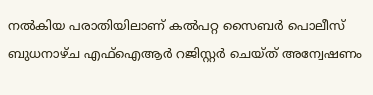നല്‍കിയ പരാതിയിലാണ് കല്‍പറ്റ സൈബര്‍ പൊലീസ് ബുധനാഴ്ച എഫ്‌ഐആര്‍ റജിസ്റ്റര്‍ ചെയ്ത് അന്വേഷണം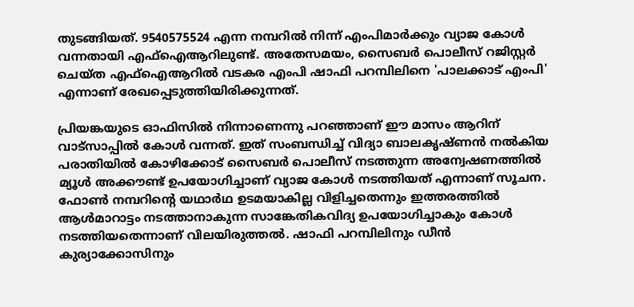തുടങ്ങിയത്. 9540575524 എന്ന നമ്പറില്‍ നിന്ന് എംപിമാര്‍ക്കും വ്യാജ കോള്‍ വന്നതായി എഫ്‌ഐആറിലുണ്ട്. അതേസമയം, സൈബര്‍ പൊലീസ് റജിസ്റ്റര്‍ ചെയ്ത എഫ്‌ഐആറില്‍ വടകര എംപി ഷാഫി പറമ്പിലിനെ 'പാലക്കാട് എംപി' എന്നാണ് രേഖപ്പെടുത്തിയിരിക്കുന്നത്.

പ്രിയങ്കയുടെ ഓഫിസില്‍ നിന്നാണെന്നു പറഞ്ഞാണ് ഈ മാസം ആറിന് വാട്‌സാപ്പില്‍ കോള്‍ വന്നത്. ഇത് സംബന്ധിച്ച് വിദ്യാ ബാലകൃഷ്ണന്‍ നല്‍കിയ പരാതിയില്‍ കോഴിക്കോട് സൈബര്‍ പൊലീസ് നടത്തുന്ന അന്വേഷണത്തില്‍ മ്യൂള്‍ അക്കൗണ്ട് ഉപയോഗിച്ചാണ് വ്യാജ കോള്‍ നടത്തിയത് എന്നാണ് സൂചന. ഫോണ്‍ നമ്പറിന്റെ യഥാര്‍ഥ ഉടമയാകില്ല വിളിച്ചതെന്നും ഇത്തരത്തില്‍ ആള്‍മാറാട്ടം നടത്താനാകുന്ന സാങ്കേതികവിദ്യ ഉപയോഗിച്ചാകും കോള്‍ നടത്തിയതെന്നാണ് വിലയിരുത്തല്‍. ഷാഫി പറമ്പിലിനും ഡീന്‍ കുര്യാക്കോസിനും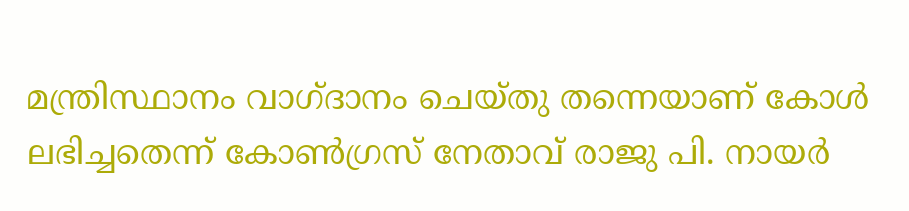മന്ത്രിസ്ഥാനം വാഗ്ദാനം ചെയ്തു തന്നെയാണ് കോള്‍ ലഭിച്ചതെന്ന് കോണ്‍ഗ്രസ് നേതാവ് രാജു പി. നായര്‍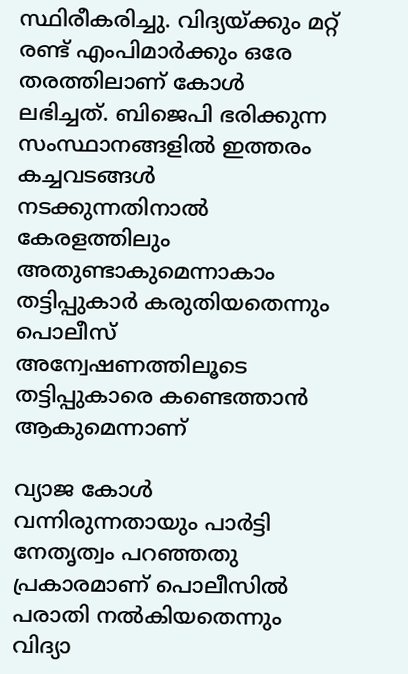സ്ഥിരീകരിച്ചു. വിദ്യയ്ക്കും മറ്റ് രണ്ട് എംപിമാര്‍ക്കും ഒരേ തരത്തിലാണ് കോള്‍ ലഭിച്ചത്. ബിജെപി ഭരിക്കുന്ന സംസ്ഥാനങ്ങളില്‍ ഇത്തരം കച്ചവടങ്ങള്‍ നടക്കുന്നതിനാല്‍ കേരളത്തിലും അതുണ്ടാകുമെന്നാകാം തട്ടിപ്പുകാര്‍ കരുതിയതെന്നും പൊലീസ് അന്വേഷണത്തിലൂടെ തട്ടിപ്പുകാരെ കണ്ടെത്താന്‍ ആകുമെന്നാണ്

വ്യാജ കോള്‍ വന്നിരുന്നതായും പാര്‍ട്ടി നേതൃത്വം പറഞ്ഞതു പ്രകാരമാണ് പൊലീസില്‍ പരാതി നല്‍കിയതെന്നും വിദ്യാ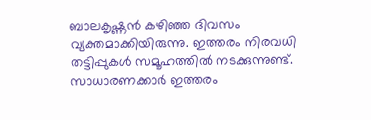ബാലകൃഷ്ണന്‍ കഴിഞ്ഞ ദിവസം വ്യക്തമാക്കിയിരുന്നു. ഇത്തരം നിരവധി തട്ടിപ്പുകള്‍ സമൂഹത്തില്‍ നടക്കുന്നുണ്ട്. സാധാരണക്കാര്‍ ഇത്തരം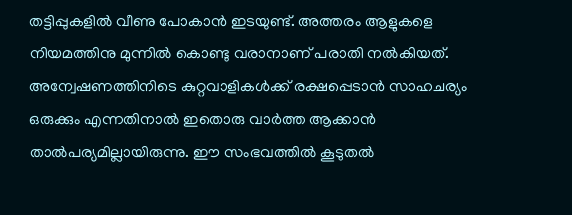തട്ടിപ്പുകളില്‍ വീണു പോകാന്‍ ഇടയുണ്ട്. അത്തരം ആളുകളെ നിയമത്തിനു മുന്നില്‍ കൊണ്ടു വരാനാണ് പരാതി നല്‍കിയത്. അന്വേഷണത്തിനിടെ കുറ്റവാളികള്‍ക്ക് രക്ഷപ്പെടാന്‍ സാഹചര്യം ഒരുക്കും എന്നതിനാല്‍ ഇതൊരു വാര്‍ത്ത ആക്കാന്‍ താല്‍പര്യമില്ലായിരുന്നു. ഈ സംഭവത്തില്‍ കൂടുതല്‍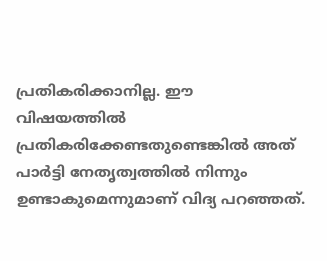പ്രതികരിക്കാനില്ല. ഈ വിഷയത്തില്‍ പ്രതികരിക്കേണ്ടതുണ്ടെങ്കില്‍ അത് പാര്‍ട്ടി നേതൃത്വത്തില്‍ നിന്നും ഉണ്ടാകുമെന്നുമാണ് വിദ്യ പറഞ്ഞത്.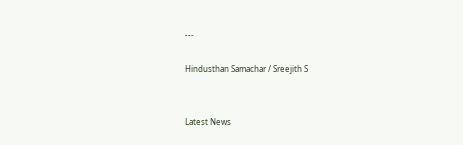---

Hindusthan Samachar / Sreejith S


Latest News